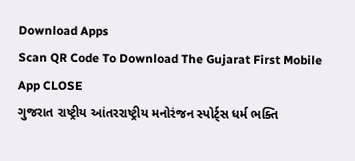Download Apps
Scan QR Code To Download The Gujarat First Mobile App CLOSE
ગુજરાત રાષ્ટ્રીય આંતરરાષ્ટ્રીય મનોરંજન સ્પોર્ટ્સ ધર્મ ભક્તિ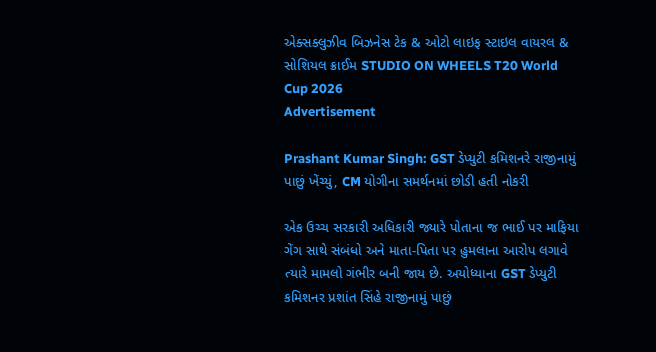એક્સક્લુઝીવ બિઝનેસ ટેક & ઓટો લાઇફ સ્ટાઇલ વાયરલ & સોશિયલ ક્રાઈમ STUDIO ON WHEELS T20 World Cup 2026
Advertisement

Prashant Kumar Singh: GST ડેપ્યુટી કમિશનરે રાજીનામું પાછું ખેંચ્યું, CM યોગીના સમર્થનમાં છોડી હતી નોકરી

એક ઉચ્ચ સરકારી અધિકારી જ્યારે પોતાના જ ભાઈ પર માફિયા ગેંગ સાથે સંબંધો અને માતા-પિતા પર હુમલાના આરોપ લગાવે ત્યારે મામલો ગંભીર બની જાય છે. અયોધ્યાના GST ડેપ્યુટી કમિશનર પ્રશાંત સિંહે રાજીનામું પાછું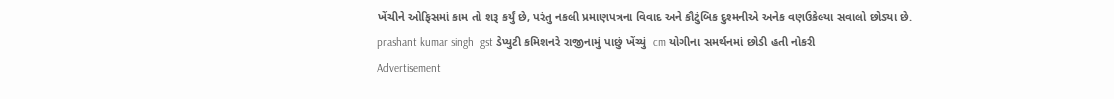ખેંચીને ઓફિસમાં કામ તો શરૂ કર્યું છે, પરંતુ નકલી પ્રમાણપત્રના વિવાદ અને કૌટુંબિક દુશ્મનીએ અનેક વણઉકેલ્યા સવાલો છોડ્યા છે.
prashant kumar singh  gst ડેપ્યુટી કમિશનરે રાજીનામું પાછું ખેંચ્યું  cm યોગીના સમર્થનમાં છોડી હતી નોકરી
Advertisement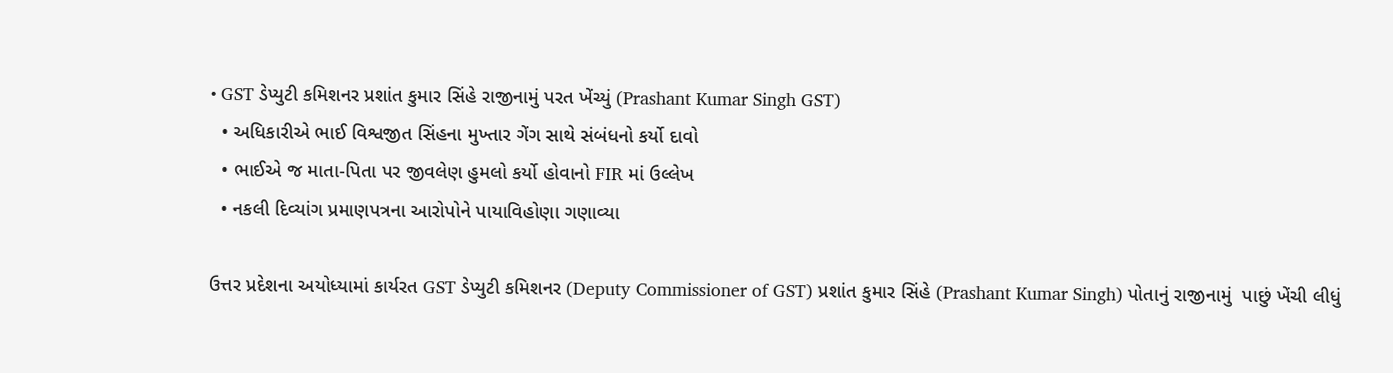• GST ડેપ્યુટી કમિશનર પ્રશાંત કુમાર સિંહે રાજીનામું પરત ખેંચ્યું (Prashant Kumar Singh GST)
  • અધિકારીએ ભાઈ વિશ્વજીત સિંહના મુખ્તાર ગેંગ સાથે સંબંધનો કર્યો દાવો
  • ભાઈએ જ માતા-પિતા પર જીવલેણ હુમલો કર્યો હોવાનો FIR માં ઉલ્લેખ
  • નકલી દિવ્યાંગ પ્રમાણપત્રના આરોપોને પાયાવિહોણા ગણાવ્યા

ઉત્તર પ્રદેશના અયોધ્યામાં કાર્યરત GST ડેપ્યુટી કમિશનર (Deputy Commissioner of GST) પ્રશાંત કુમાર સિંહે (Prashant Kumar Singh) પોતાનું રાજીનામું  પાછું ખેંચી લીધું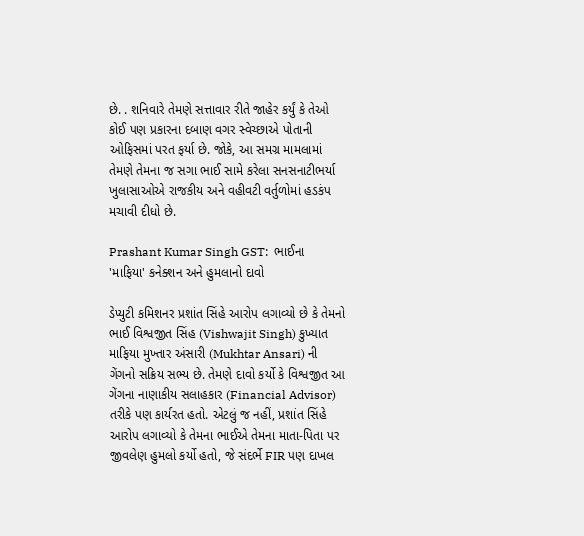છે. . શનિવારે તેમણે સત્તાવાર રીતે જાહેર કર્યું કે તેઓ કોઈ પણ પ્રકારના દબાણ વગર સ્વેચ્છાએ પોતાની ઓફિસમાં પરત ફર્યા છે. જોકે, આ સમગ્ર મામલામાં તેમણે તેમના જ સગા ભાઈ સામે કરેલા સનસનાટીભર્યા ખુલાસાઓએ રાજકીય અને વહીવટી વર્તુળોમાં હડકંપ મચાવી દીધો છે.

Prashant Kumar Singh GST:  ભાઈના 'માફિયા' કનેક્શન અને હુમલાનો દાવો

ડેપ્યુટી કમિશનર પ્રશાંત સિંહે આરોપ લગાવ્યો છે કે તેમનો ભાઈ વિશ્વજીત સિંહ (Vishwajit Singh) કુખ્યાત માફિયા મુખ્તાર અંસારી (Mukhtar Ansari) ની ગેંગનો સક્રિય સભ્ય છે. તેમણે દાવો કર્યો કે વિશ્વજીત આ ગેંગના નાણાકીય સલાહકાર (Financial Advisor) તરીકે પણ કાર્યરત હતો. એટલું જ નહીં, પ્રશાંત સિંહે આરોપ લગાવ્યો કે તેમના ભાઈએ તેમના માતા-પિતા પર જીવલેણ હુમલો કર્યો હતો, જે સંદર્ભે FIR પણ દાખલ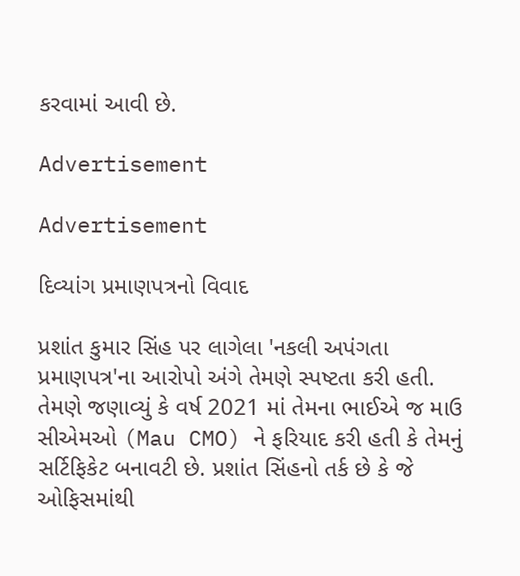કરવામાં આવી છે.

Advertisement

Advertisement

દિવ્યાંગ પ્રમાણપત્રનો વિવાદ

પ્રશાંત કુમાર સિંહ પર લાગેલા 'નકલી અપંગતા પ્રમાણપત્ર'ના આરોપો અંગે તેમણે સ્પષ્ટતા કરી હતી. તેમણે જણાવ્યું કે વર્ષ 2021 માં તેમના ભાઈએ જ માઉ સીએમઓ (Mau CMO) ને ફરિયાદ કરી હતી કે તેમનું સર્ટિફિકેટ બનાવટી છે. પ્રશાંત સિંહનો તર્ક છે કે જે ઓફિસમાંથી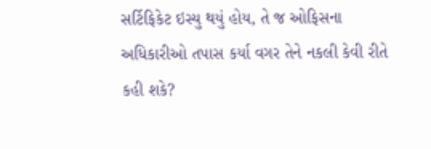સર્ટિફિકેટ ઇસ્યુ થયું હોય, તે જ ઓફિસના અધિકારીઓ તપાસ કર્યા વગર તેને નકલી કેવી રીતે કહી શકે?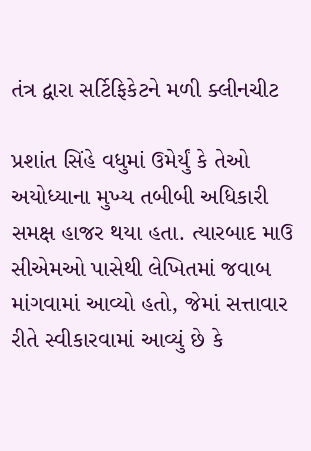તંત્ર દ્વારા સર્ટિફિકેટને મળી ક્લીનચીટ

પ્રશાંત સિંહે વધુમાં ઉમેર્યું કે તેઓ અયોધ્યાના મુખ્ય તબીબી અધિકારી સમક્ષ હાજર થયા હતા. ત્યારબાદ માઉ સીએમઓ પાસેથી લેખિતમાં જવાબ માંગવામાં આવ્યો હતો, જેમાં સત્તાવાર રીતે સ્વીકારવામાં આવ્યું છે કે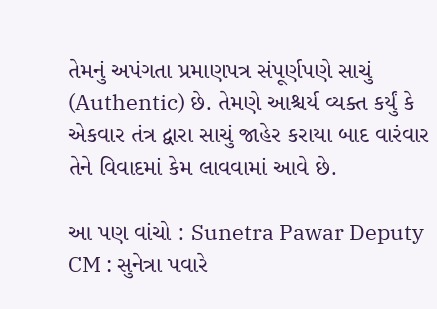તેમનું અપંગતા પ્રમાણપત્ર સંપૂર્ણપણે સાચું (Authentic) છે. તેમણે આશ્ચર્ય વ્યક્ત કર્યું કે એકવાર તંત્ર દ્વારા સાચું જાહેર કરાયા બાદ વારંવાર તેને વિવાદમાં કેમ લાવવામાં આવે છે.

આ પણ વાંચો : Sunetra Pawar Deputy CM : સુનેત્રા પવારે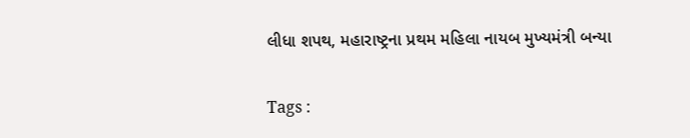લીધા શપથ, મહારાષ્ટ્રના પ્રથમ મહિલા નાયબ મુખ્યમંત્રી બન્યા

Tags :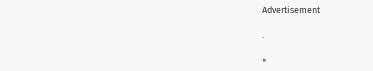Advertisement

.

×